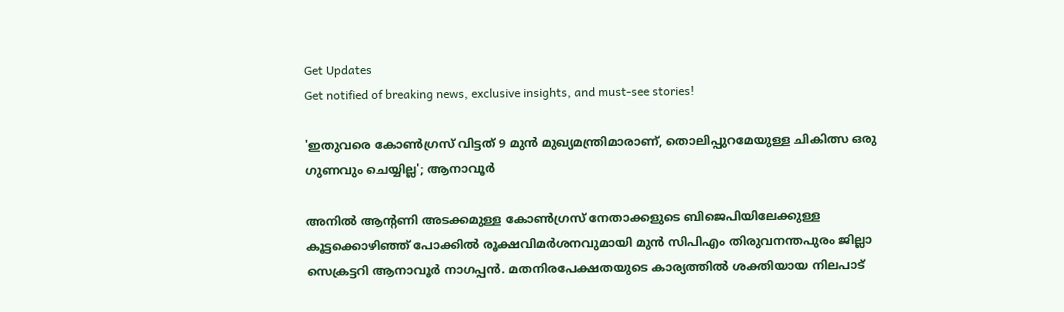Get Updates
Get notified of breaking news, exclusive insights, and must-see stories!

'ഇതുവരെ കോൺഗ്രസ് വിട്ടത് 9 മുൻ മുഖ്യമന്ത്രിമാരാണ്, തൊലിപ്പുറമേയുള്ള ചികിത്സ ഒരു ഗുണവും ചെയ്യില്ല'; ആനാവൂർ

അനിൽ ആന്റണി അടക്കമുള്ള കോൺഗ്രസ് നേതാക്കളുടെ ബിജെപിയിലേക്കുള്ള കൂട്ടക്കൊഴിഞ്ഞ് പോക്കിൽ രൂക്ഷവിമർശനവുമായി മുൻ സിപിഎം തിരുവനന്തപുരം ജില്ലാ സെക്രട്ടറി ആനാവൂർ നാഗപ്പൻ. മതനിരപേക്ഷതയുടെ കാര്യത്തിൽ ശക്തിയായ നിലപാട്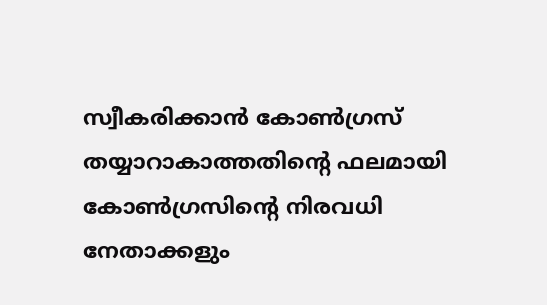സ്വീകരിക്കാൻ കോൺഗ്രസ് തയ്യാറാകാത്തതിന്റെ ഫലമായി കോൺഗ്രസിന്റെ നിരവധി നേതാക്കളും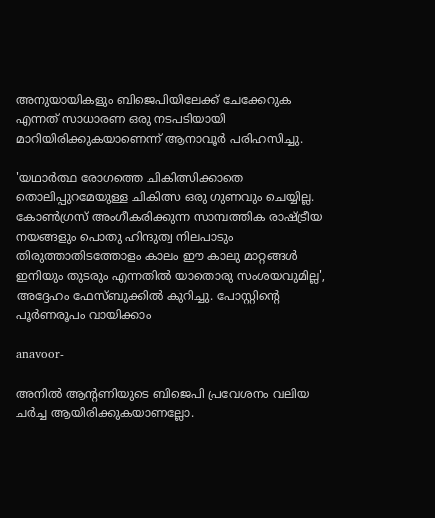അനുയായികളും ബിജെപിയിലേക്ക് ചേക്കേറുക എന്നത് സാധാരണ ഒരു നടപടിയായി മാറിയിരിക്കുകയാണെന്ന് ആനാവൂർ പരിഹസിച്ചു.

'യഥാർത്ഥ രോഗത്തെ ചികിത്സിക്കാതെ തൊലിപ്പുറമേയുള്ള ചികിത്സ ഒരു ഗുണവും ചെയ്യില്ല. കോൺഗ്രസ് അംഗീകരിക്കുന്ന സാമ്പത്തിക രാഷ്ട്രീയ നയങ്ങളും പൊതു ഹിന്ദുത്വ നിലപാടും തിരുത്താതിടത്തോളം കാലം ഈ കാലു മാറ്റങ്ങൾ ഇനിയും തുടരും എന്നതിൽ യാതൊരു സംശയവുമില്ല', അദ്ദേഹം ഫേസ്ബുക്കിൽ കുറിച്ചു. പോസ്റ്റിന്റെ പൂർണരൂപം വായിക്കാം

anavoor-

അനിൽ ആന്റണിയുടെ ബിജെപി പ്രവേശനം വലിയ ചർച്ച ആയിരിക്കുകയാണല്ലോ.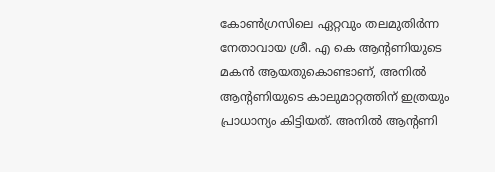കോൺഗ്രസിലെ ഏറ്റവും തലമുതിർന്ന നേതാവായ ശ്രീ. എ കെ ആന്റണിയുടെ മകൻ ആയതുകൊണ്ടാണ്, അനിൽ ആന്റണിയുടെ കാലുമാറ്റത്തിന് ഇത്രയും പ്രാധാന്യം കിട്ടിയത്. അനിൽ ആന്റണി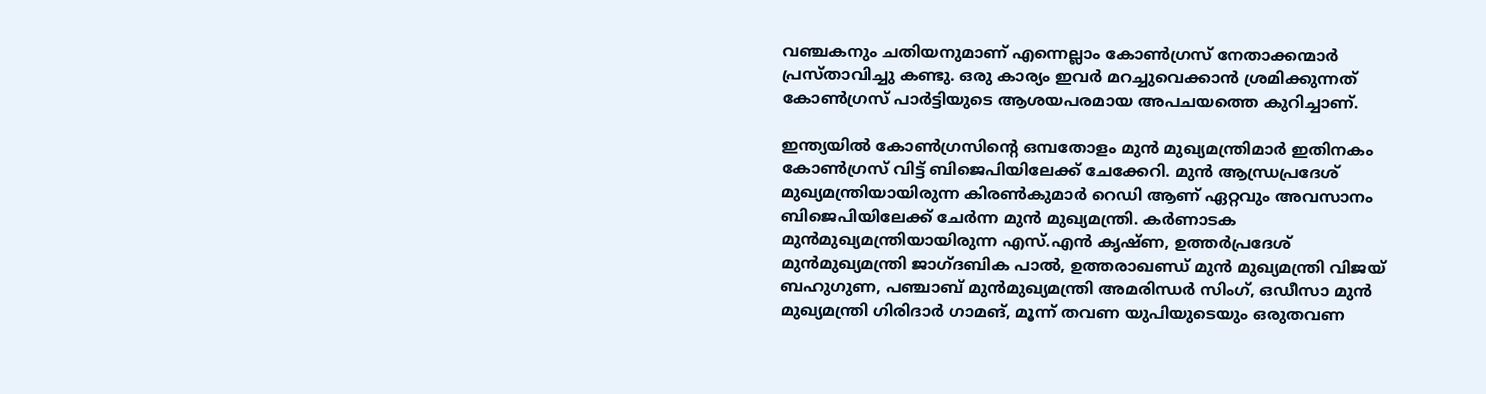വഞ്ചകനും ചതിയനുമാണ് എന്നെല്ലാം കോൺഗ്രസ് നേതാക്കന്മാർ പ്രസ്താവിച്ചു കണ്ടു. ഒരു കാര്യം ഇവർ മറച്ചുവെക്കാൻ ശ്രമിക്കുന്നത് കോൺഗ്രസ് പാർട്ടിയുടെ ആശയപരമായ അപചയത്തെ കുറിച്ചാണ്.

ഇന്ത്യയിൽ കോൺഗ്രസിന്റെ ഒമ്പതോളം മുൻ മുഖ്യമന്ത്രിമാർ ഇതിനകം കോൺഗ്രസ് വിട്ട് ബിജെപിയിലേക്ക് ചേക്കേറി. മുൻ ആന്ധ്രപ്രദേശ് മുഖ്യമന്ത്രിയായിരുന്ന കിരൺകുമാർ റെഡി ആണ് ഏറ്റവും അവസാനം ബിജെപിയിലേക്ക് ചേർന്ന മുൻ മുഖ്യമന്ത്രി. കർണാടക മുൻമുഖ്യമന്ത്രിയായിരുന്ന എസ്.എൻ കൃഷ്ണ, ഉത്തർപ്രദേശ് മുൻമുഖ്യമന്ത്രി ജാഗ്ദബിക പാൽ, ഉത്തരാഖണ്ഡ് മുൻ മുഖ്യമന്ത്രി വിജയ് ബഹുഗുണ, പഞ്ചാബ് മുൻമുഖ്യമന്ത്രി അമരിന്ധർ സിംഗ്, ഒഡീസാ മുൻ മുഖ്യമന്ത്രി ഗിരിദാർ ഗാമങ്, മൂന്ന് തവണ യുപിയുടെയും ഒരുതവണ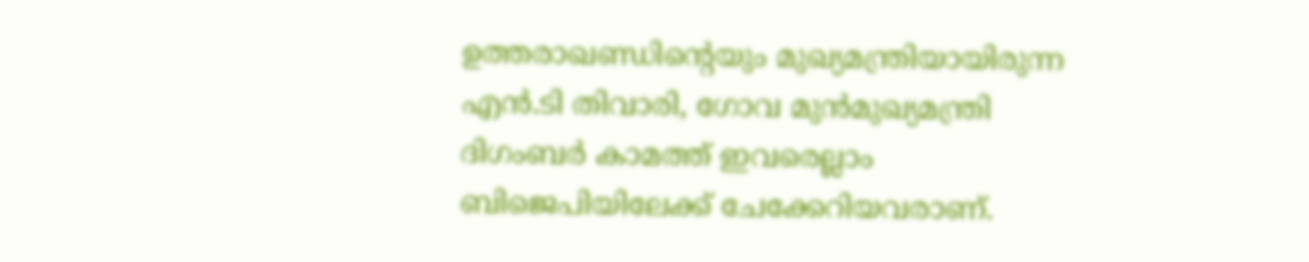ഉത്തരാഖണ്ഡിന്റെയും മുഖ്യമന്ത്രിയായിരുന്ന എൻ.ടി തിവാരി, ഗോവ മുൻമുഖ്യമന്ത്രി ദിഗംബർ കാമത്ത് ഇവരെല്ലാം ബിജെപിയിലേക്ക് ചേക്കേറിയവരാണ്.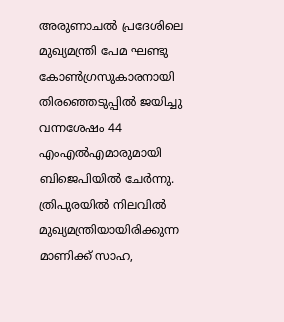അരുണാചൽ പ്രദേശിലെ മുഖ്യമന്ത്രി പേമ ഘണ്ടു കോൺഗ്രസുകാരനായി തിരഞ്ഞെടുപ്പിൽ ജയിച്ചു വന്നശേഷം 44 എംഎൽഎമാരുമായി ബിജെപിയിൽ ചേർന്നു. ത്രിപുരയിൽ നിലവിൽ മുഖ്യമന്ത്രിയായിരിക്കുന്ന മാണിക്ക് സാഹ,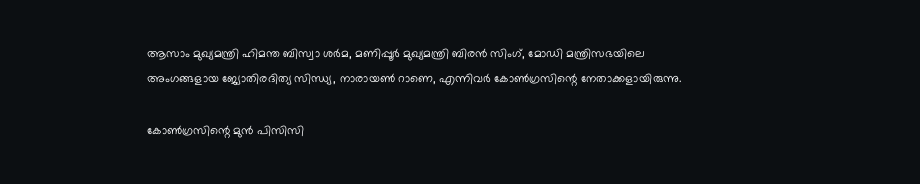ആസാം മുഖ്യമന്ത്രി ഹിമന്ത ബിസ്വാ ശർമ, മണിപ്പൂർ മുഖ്യമന്ത്രി ബിരൻ സിംഗ്, മോഡി മന്ത്രിസഭയിലെ അംഗങ്ങളായ ജ്യോതിരദിത്യ സിന്ധ്യ, നാരായൺ റാണെ, എന്നിവർ കോൺഗ്രസിന്റെ നേതാക്കളായിരുന്നു.

കോൺഗ്രസിന്റെ മുൻ പിസിസി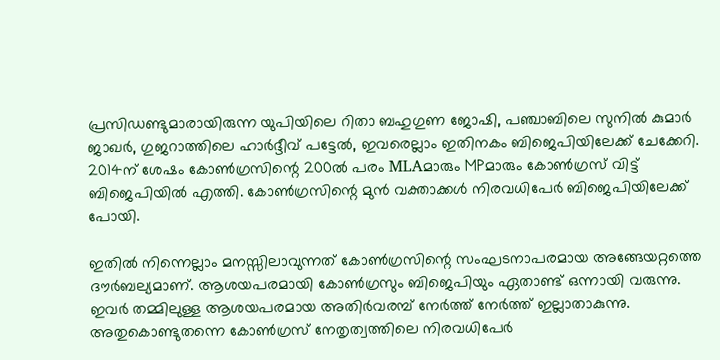പ്രസിഡണ്ടുമാരായിരുന്ന യുപിയിലെ റിതാ ബഹുഗുണ ജോഷി, പഞ്ചാബിലെ സുനിൽ കുമാർ ജാഖർ, ഗുജറാത്തിലെ ഹാർദ്ദീവ് പട്ടേൽ, ഇവരെല്ലാം ഇതിനകം ബിജെപിയിലേക്ക് ചേക്കേറി. 2014ന് ശേഷം കോൺഗ്രസിന്റെ 200ൽ പരം MLAമാരും MPമാരും കോൺഗ്രസ് വിട്ട് ബിജെപിയിൽ എത്തി. കോൺഗ്രസിന്റെ മുൻ വക്താക്കൾ നിരവധിപേർ ബിജെപിയിലേക്ക് പോയി.

ഇതിൽ നിന്നെല്ലാം മനസ്സിലാവുന്നത് കോൺഗ്രസിന്റെ സംഘടനാപരമായ അങ്ങേയറ്റത്തെ ദൗർബല്യമാണ്. ആശയപരമായി കോൺഗ്രസും ബിജെപിയും ഏതാണ്ട് ഒന്നായി വരുന്നു. ഇവർ തമ്മിലുള്ള ആശയപരമായ അതിർവരമ്പ് നേർത്ത് നേർത്ത് ഇല്ലാതാകുന്നു. അതുകൊണ്ടുതന്നെ കോൺഗ്രസ് നേതൃത്വത്തിലെ നിരവധിപേർ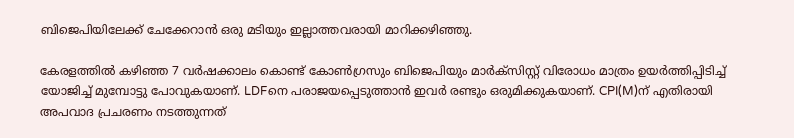ബിജെപിയിലേക്ക് ചേക്കേറാൻ ഒരു മടിയും ഇല്ലാത്തവരായി മാറിക്കഴിഞ്ഞു.

കേരളത്തിൽ കഴിഞ്ഞ 7 വർഷക്കാലം കൊണ്ട് കോൺഗ്രസും ബിജെപിയും മാർക്സിസ്റ്റ് വിരോധം മാത്രം ഉയർത്തിപ്പിടിച്ച് യോജിച്ച് മുമ്പോട്ടു പോവുകയാണ്. LDFനെ പരാജയപ്പെടുത്താൻ ഇവർ രണ്ടും ഒരുമിക്കുകയാണ്. CPI(M)ന് എതിരായി അപവാദ പ്രചരണം നടത്തുന്നത്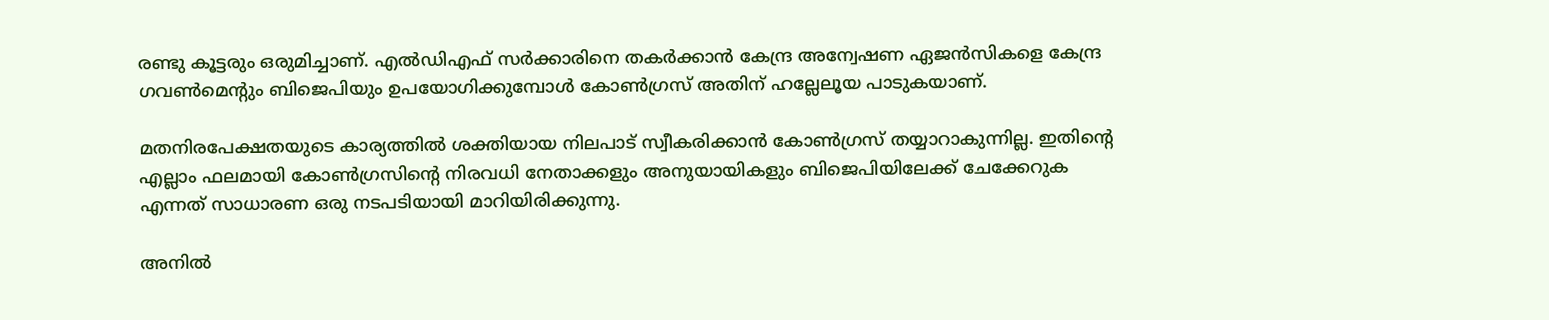രണ്ടു കൂട്ടരും ഒരുമിച്ചാണ്. എൽഡിഎഫ് സർക്കാരിനെ തകർക്കാൻ കേന്ദ്ര അന്വേഷണ ഏജൻസികളെ കേന്ദ്ര ഗവൺമെന്റും ബിജെപിയും ഉപയോഗിക്കുമ്പോൾ കോൺഗ്രസ് അതിന് ഹല്ലേലൂയ പാടുകയാണ്.

മതനിരപേക്ഷതയുടെ കാര്യത്തിൽ ശക്തിയായ നിലപാട് സ്വീകരിക്കാൻ കോൺഗ്രസ് തയ്യാറാകുന്നില്ല. ഇതിന്റെ എല്ലാം ഫലമായി കോൺഗ്രസിന്റെ നിരവധി നേതാക്കളും അനുയായികളും ബിജെപിയിലേക്ക് ചേക്കേറുക എന്നത് സാധാരണ ഒരു നടപടിയായി മാറിയിരിക്കുന്നു.

അനില്‍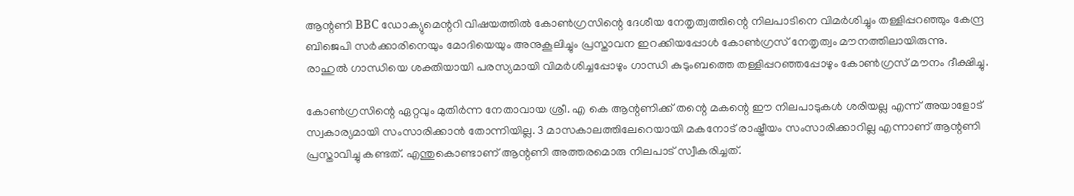ആന്റണി BBC ഡോക്യുമെന്ററി വിഷയത്തിൽ കോൺഗ്രസിന്റെ ദേശീയ നേതൃത്വത്തിന്റെ നിലപാടിനെ വിമർശിച്ചും തള്ളിപ്പറഞ്ഞും കേന്ദ്ര ബിജെപി സർക്കാരിനെയും മോദിയെയും അനുകൂലിച്ചും പ്രസ്താവന ഇറക്കിയപ്പോൾ കോൺഗ്രസ് നേതൃത്വം മൗനത്തിലായിരുന്നു. രാഹുൽ ഗാന്ധിയെ ശക്തിയായി പരസ്യമായി വിമർശിച്ചപ്പോഴും ഗാന്ധി കുടുംബത്തെ തള്ളിപ്പറഞ്ഞപ്പോഴും കോൺഗ്രസ് മൗനം ദീക്ഷിച്ചു.

കോൺഗ്രസിന്റെ ഏറ്റവും മുതിർന്ന നേതാവായ ശ്രീ. എ കെ ആന്റണിക്ക് തന്റെ മകന്റെ ഈ നിലപാടുകൾ ശരിയല്ല എന്ന് അയാളോട് സ്വകാര്യമായി സംസാരിക്കാൻ തോന്നിയില്ല. 3 മാസകാലത്തിലേറെയായി മകനോട് രാഷ്ട്രീയം സംസാരിക്കാറില്ല എന്നാണ് ആന്റണി പ്രസ്താവിച്ചു കണ്ടത്. എന്തുകൊണ്ടാണ് ആന്റണി അത്തരമൊരു നിലപാട് സ്വീകരിച്ചത്.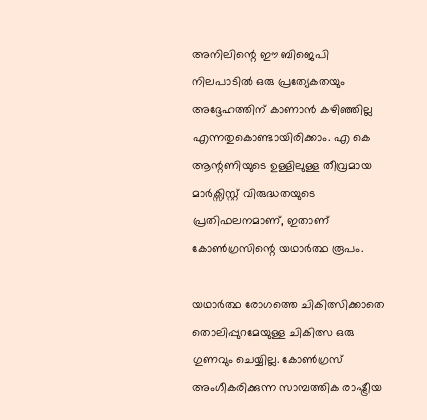അനിലിന്റെ ഈ ബിജെപി നിലപാടിൽ ഒരു പ്രത്യേകതയും അദ്ദേഹത്തിന് കാണാൻ കഴിഞ്ഞില്ല എന്നതുകൊണ്ടായിരിക്കാം. എ കെ ആന്റണിയുടെ ഉള്ളിലുള്ള തീവ്രമായ മാർക്സിസ്റ്റ് വിരുദ്ധതയുടെ പ്രതിഫലനമാണ്, ഇതാണ് കോൺഗ്രസിന്റെ യഥാർത്ഥ രൂപം.

യഥാർത്ഥ രോഗത്തെ ചികിത്സിക്കാതെ തൊലിപ്പുറമേയുള്ള ചികിത്സ ഒരു ഗുണവും ചെയ്യില്ല. കോൺഗ്രസ് അംഗീകരിക്കുന്ന സാമ്പത്തിക രാഷ്ട്രീയ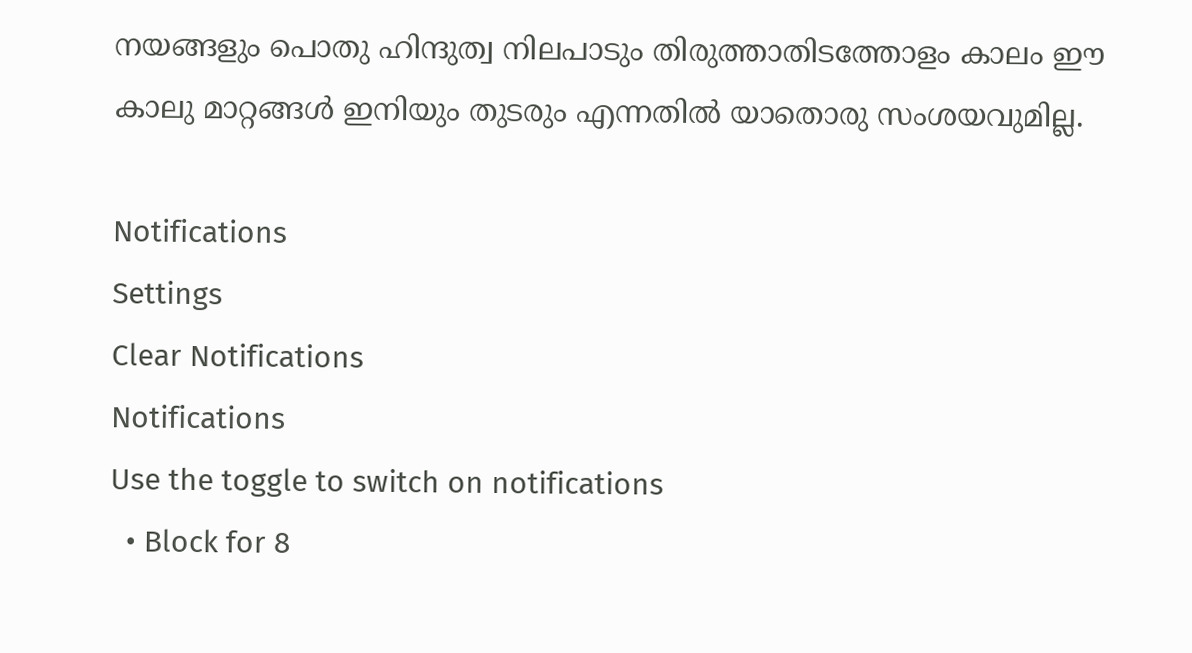നയങ്ങളും പൊതു ഹിന്ദുത്വ നിലപാടും തിരുത്താതിടത്തോളം കാലം ഈ കാലു മാറ്റങ്ങൾ ഇനിയും തുടരും എന്നതിൽ യാതൊരു സംശയവുമില്ല.

Notifications
Settings
Clear Notifications
Notifications
Use the toggle to switch on notifications
  • Block for 8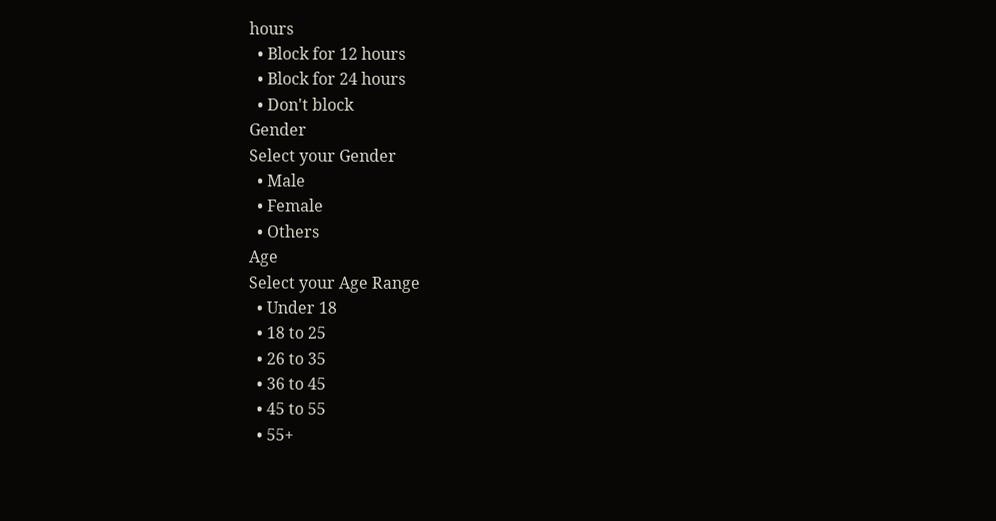hours
  • Block for 12 hours
  • Block for 24 hours
  • Don't block
Gender
Select your Gender
  • Male
  • Female
  • Others
Age
Select your Age Range
  • Under 18
  • 18 to 25
  • 26 to 35
  • 36 to 45
  • 45 to 55
  • 55+